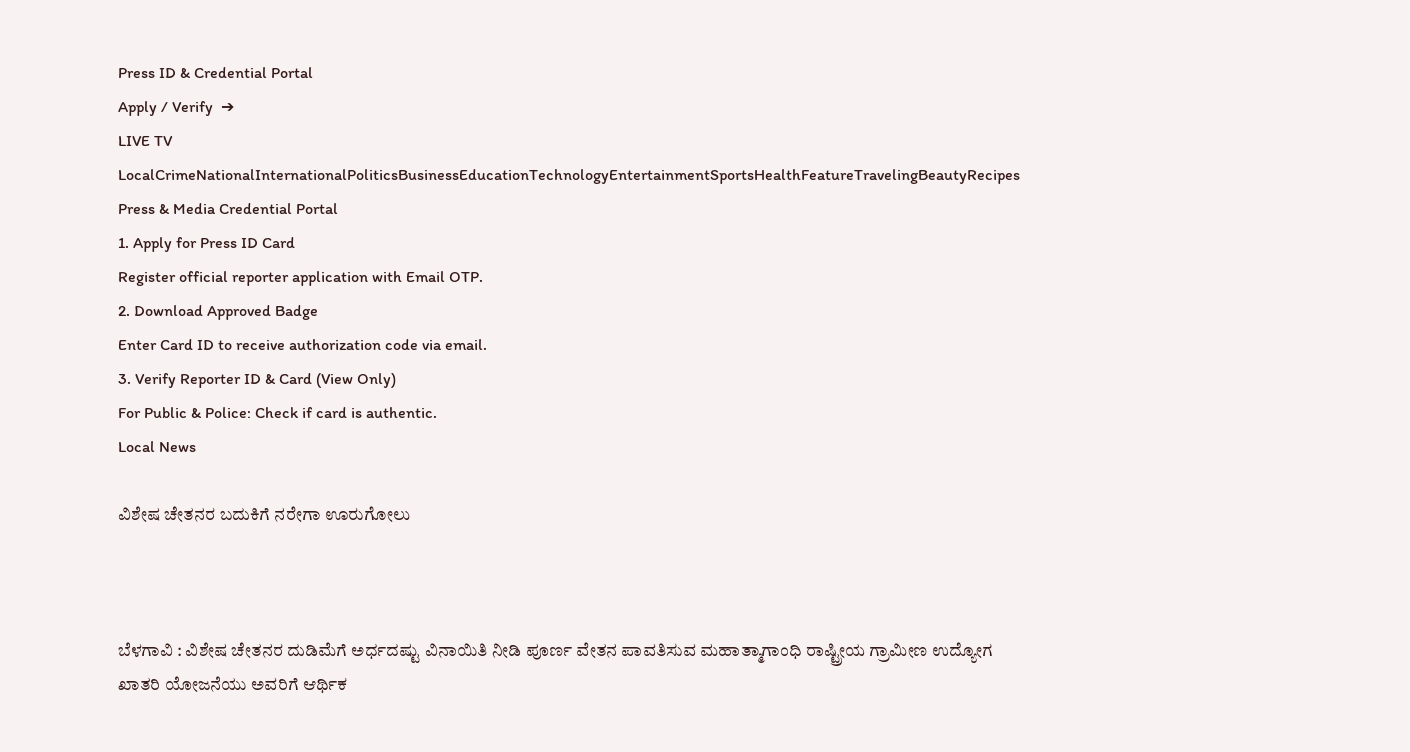Press ID & Credential Portal
Apply / Verify  ➔
LIVE TV LocalCrimeNationalInternationalPoliticsBusinessEducationTechnologyEntertainmentSportsHealthFeatureTravelingBeautyRecipes
Press & Media Credential Portal
1. Apply for Press ID Card
Register official reporter application with Email OTP.
2. Download Approved Badge
Enter Card ID to receive authorization code via email.
3. Verify Reporter ID & Card (View Only)
For Public & Police: Check if card is authentic.
Local News

ವಿಶೇಷ ಚೇತನರ ಬದುಕಿಗೆ ನರೇಗಾ ಊರುಗೋಲು



ಬೆಳಗಾವಿ : ವಿಶೇಷ ಚೇತನರ ದುಡಿಮೆಗೆ ಅರ್ಧದಷ್ಟು ವಿನಾಯಿತಿ ನೀಡಿ ಪೂರ್ಣ ವೇತನ ಪಾವತಿಸುವ ಮಹಾತ್ಮಾಗಾಂಧಿ ರಾಷ್ಟ್ರೀಯ ಗ್ರಾಮೀಣ ಉದ್ಯೋಗ ಖಾತರಿ ಯೋಜನೆಯು ಅವರಿಗೆ ಆರ್ಥಿಕ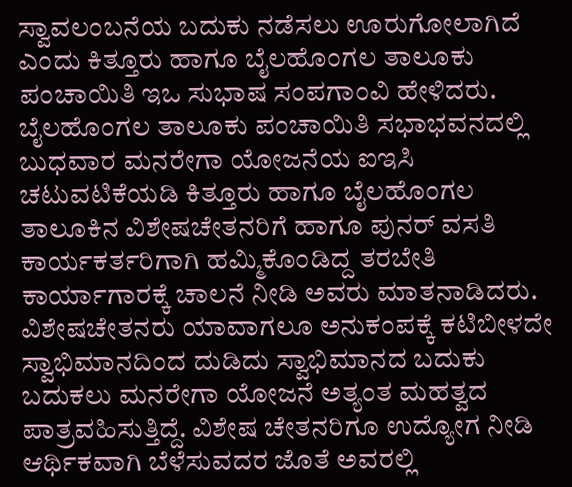ಸ್ವಾವಲಂಬನೆಯ ಬದುಕು ನಡೆಸಲು ಊರುಗೋಲಾಗಿದೆ ಎಂದು ಕಿತ್ತೂರು ಹಾಗೂ ಬೈಲಹೊಂಗಲ ತಾಲೂಕು ಪಂಚಾಯಿತಿ ಇಒ ಸುಭಾಷ ಸಂಪಗಾಂವಿ ಹೇಳಿದರು.
ಬೈಲಹೊಂಗಲ ತಾಲೂಕು ಪಂಚಾಯಿತಿ ಸಭಾಭವನದಲ್ಲಿ ಬುಧವಾರ ಮನರೇಗಾ ಯೋಜನೆಯ ಐಇಸಿ ಚಟುವಟಿಕೆಯಡಿ ಕಿತ್ತೂರು ಹಾಗೂ ಬೈಲಹೊಂಗಲ ತಾಲೂಕಿನ ವಿಶೇಷಚೇತನರಿಗೆ ಹಾಗೂ ಪುನರ್ ವಸತಿ ಕಾರ್ಯಕರ್ತರಿಗಾಗಿ ಹಮ್ಮಿಕೊಂಡಿದ್ದ ತರಬೇತಿ ಕಾರ್ಯಾಗಾರಕ್ಕೆ ಚಾಲನೆ ನೀಡಿ ಅವರು ಮಾತನಾಡಿದರು.
ವಿಶೇಷಚೇತನರು ಯಾವಾಗಲೂ ಅನುಕಂಪಕ್ಕೆ ಕಟಿಬೀಳದೇ ಸ್ವಾಭಿಮಾನದಿಂದ ದುಡಿದು ಸ್ವಾಭಿಮಾನದ ಬದುಕು ಬದುಕಲು ಮನರೇಗಾ ಯೋಜನೆ ಅತ್ಯಂತ ಮಹತ್ವದ ಪಾತ್ರವಹಿಸುತ್ತಿದ್ದೆ. ವಿಶೇಷ ಚೇತನರಿಗೂ ಉದ್ಯೋಗ ನೀಡಿ ಆರ್ಥಿಕವಾಗಿ ಬೆಳೆಸುವದರ ಜೊತೆ ಅವರಲ್ಲಿ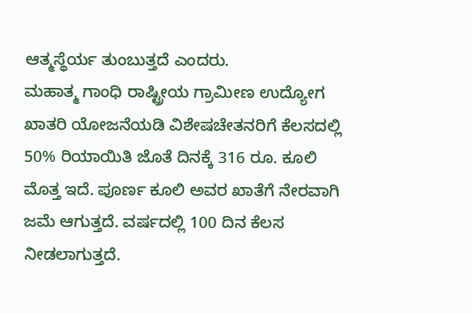ಆತ್ಮಸ್ಥೆರ್ಯ ತುಂಬುತ್ತದೆ ಎಂದರು.
ಮಹಾತ್ಮ ಗಾಂಧಿ ರಾಷ್ಟ್ರೀಯ ಗ್ರಾಮೀಣ ಉದ್ಯೋಗ ಖಾತರಿ ಯೋಜನೆಯಡಿ ವಿಶೇಷಚೇತನರಿಗೆ ಕೆಲಸದಲ್ಲಿ 50% ರಿಯಾಯಿತಿ ಜೊತೆ ದಿನಕ್ಕೆ 316 ರೂ. ಕೂಲಿ ಮೊತ್ತ ಇದೆ. ಪೂರ್ಣ ಕೂಲಿ ಅವರ ಖಾತೆಗೆ ನೇರವಾಗಿ ಜಮೆ ಆಗುತ್ತದೆ. ವರ್ಷದಲ್ಲಿ 100 ದಿನ ಕೆಲಸ ನೀಡಲಾಗುತ್ತದೆ.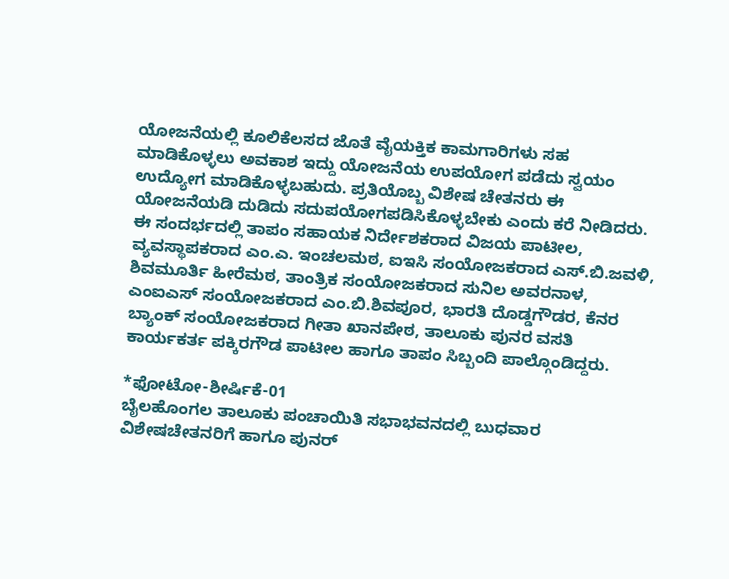ಯೋಜನೆಯಲ್ಲಿ ಕೂಲಿಕೆಲಸದ ಜೊತೆ ವೈಯಕ್ತಿಕ ಕಾಮಗಾರಿಗಳು ಸಹ ಮಾಡಿಕೊಳ್ಳಲು ಅವಕಾಶ ಇದ್ದು ಯೋಜನೆಯ ಉಪಯೋಗ ಪಡೆದು ಸ್ವಯಂ ಉದ್ಯೋಗ ಮಾಡಿಕೊಳ್ಳಬಹುದು. ಪ್ರತಿಯೊಬ್ಬ ವಿಶೇಷ ಚೇತನರು ಈ ಯೋಜನೆಯಡಿ ದುಡಿದು ಸದುಪಯೋಗಪಡಿಸಿಕೊಳ್ಳಬೇಕು ಎಂದು ಕರೆ ನೀಡಿದರು.
ಈ ಸಂದರ್ಭದಲ್ಲಿ ತಾಪಂ ಸಹಾಯಕ ನಿರ್ದೇಶಕರಾದ ವಿಜಯ ಪಾಟೀಲ, ವ್ಯವಸ್ಥಾಪಕರಾದ ಎಂ.ಎ. ಇಂಚಲಮಠ, ಐಇಸಿ ಸಂಯೋಜಕರಾದ ಎಸ್.ಬಿ.ಜವಳಿ, ಶಿವಮೂರ್ತಿ ಹೀರೆಮಠ, ತಾಂತ್ರಿಕ ಸಂಯೋಜಕರಾದ ಸುನಿಲ ಅವರನಾಳ, ಎಂಐಎಸ್ ಸಂಯೋಜಕರಾದ ಎಂ.ಬಿ.ಶಿವಪೂರ, ಭಾರತಿ ದೊಡ್ಡಗೌಡರ, ಕೆನರ ಬ್ಯಾಂಕ್ ಸಂಯೋಜಕರಾದ ಗೀತಾ ಖಾನಪೇಠ, ತಾಲೂಕು ಪುನರ ವಸತಿ ಕಾರ್ಯಕರ್ತ ಪಕ್ಕಿರಗೌಡ ಪಾಟೀಲ ಹಾಗೂ ತಾಪಂ ಸಿಬ್ಬಂದಿ ಪಾಲ್ಗೊಂಡಿದ್ದರು.

*ಫೋಟೋ-ಶೀರ್ಷಿಕೆ-01
ಬೈಲಹೊಂಗಲ ತಾಲೂಕು ಪಂಚಾಯಿತಿ ಸಭಾಭವನದಲ್ಲಿ ಬುಧವಾರ ವಿಶೇಷಚೇತನರಿಗೆ ಹಾಗೂ ಪುನರ್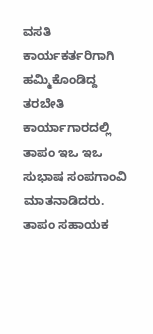ವಸತಿ ಕಾರ್ಯಕರ್ತರಿಗಾಗಿ ಹಮ್ಮಿಕೊಂಡಿದ್ದ ತರಬೇತಿ ಕಾರ್ಯಾಗಾರದಲ್ಲಿ ತಾಪಂ ಇಒ ಇಒ ಸುಭಾಷ ಸಂಪಗಾಂವಿ ಮಾತನಾಡಿದರು. ತಾಪಂ ಸಹಾಯಕ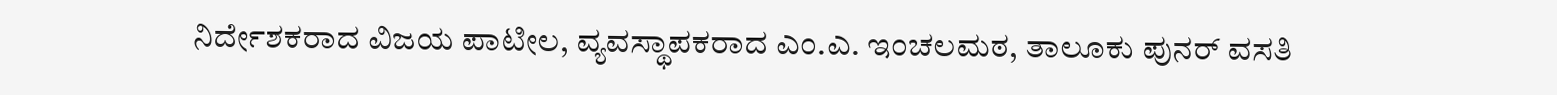ನಿರ್ದೇಶಕರಾದ ವಿಜಯ ಪಾಟೀಲ, ವ್ಯವಸ್ಥಾಪಕರಾದ ಎಂ.ಎ. ಇಂಚಲಮಠ, ತಾಲೂಕು ಪುನರ್ ವಸತಿ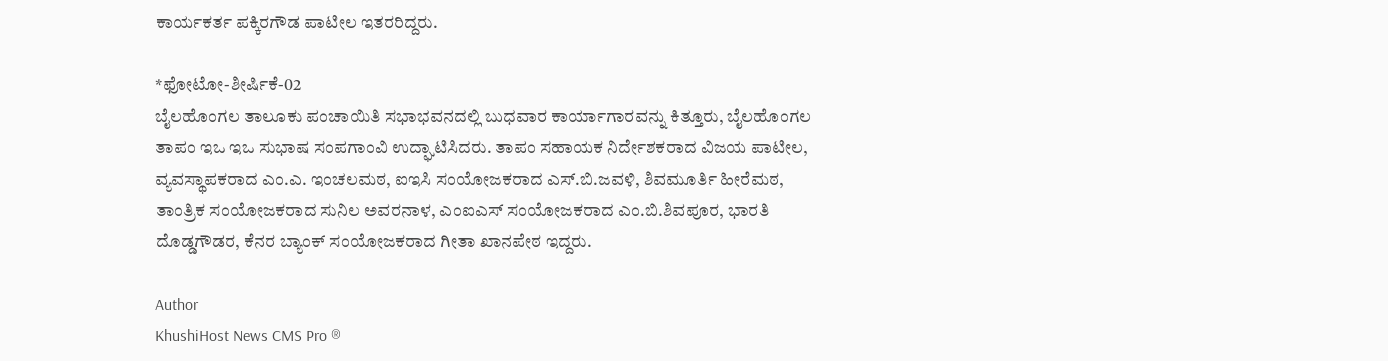ಕಾರ್ಯಕರ್ತ ಪಕ್ಕಿರಗೌಡ ಪಾಟೀಲ ಇತರರಿದ್ದರು.

*ಫೋಟೋ-ಶೀರ್ಷಿಕೆ-02
ಬೈಲಹೊಂಗಲ ತಾಲೂಕು ಪಂಚಾಯಿತಿ ಸಭಾಭವನದಲ್ಲಿ ಬುಧವಾರ ಕಾರ್ಯಾಗಾರವನ್ನು ಕಿತ್ತೂರು, ಬೈಲಹೊಂಗಲ ತಾಪಂ ಇಒ ಇಒ ಸುಭಾಷ ಸಂಪಗಾಂವಿ ಉದ್ಘಾಟಿಸಿದರು. ತಾಪಂ ಸಹಾಯಕ ನಿರ್ದೇಶಕರಾದ ವಿಜಯ ಪಾಟೀಲ, ವ್ಯವಸ್ಥಾಪಕರಾದ ಎಂ.ಎ. ಇಂಚಲಮಠ, ಐಇಸಿ ಸಂಯೋಜಕರಾದ ಎಸ್.ಬಿ.ಜವಳಿ, ಶಿವಮೂರ್ತಿ ಹೀರೆಮಠ, ತಾಂತ್ರಿಕ ಸಂಯೋಜಕರಾದ ಸುನಿಲ ಅವರನಾಳ, ಎಂಐಎಸ್ ಸಂಯೋಜಕರಾದ ಎಂ.ಬಿ.ಶಿವಪೂರ, ಭಾರತಿ ದೊಡ್ಡಗೌಡರ, ಕೆನರ ಬ್ಯಾಂಕ್ ಸಂಯೋಜಕರಾದ ಗೀತಾ ಖಾನಪೇಠ ಇದ್ದರು.

Author
KhushiHost News CMS Pro ®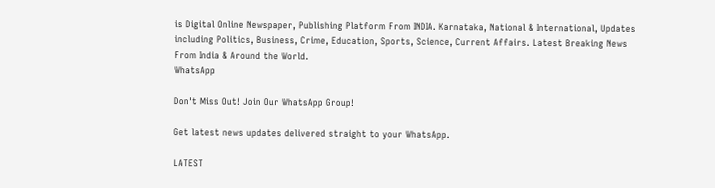is Digital Online Newspaper, Publishing Platform From INDIA. Karnataka, National & International, Updates including Politics, Business, Crime, Education, Sports, Science, Current Affairs. Latest Breaking News From India & Around the World.
WhatsApp

Don't Miss Out! Join Our WhatsApp Group!

Get latest news updates delivered straight to your WhatsApp.

LATEST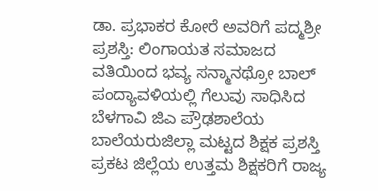ಡಾ. ಪ್ರಭಾಕರ ಕೋರೆ ಅವರಿಗೆ ಪದ್ಮಶ್ರೀ ಪ್ರಶಸ್ತಿ: ಲಿಂಗಾಯತ ಸಮಾಜದ ವತಿಯಿಂದ ಭವ್ಯ ಸನ್ಮಾನಥ್ರೋ ಬಾಲ್ ಪಂದ್ಯಾವಳಿಯಲ್ಲಿ ಗೆಲುವು ಸಾಧಿಸಿದ ಬೆಳಗಾವಿ ಜಿಎ ಪ್ರೌಢಶಾಲೆಯ ಬಾಲೆಯರುಜಿಲ್ಲಾ ಮಟ್ಟದ ಶಿಕ್ಷಕ ಪ್ರಶಸ್ತಿ ಪ್ರಕಟ ಜಿಲ್ಲೆಯ ಉತ್ತಮ ಶಿಕ್ಷಕರಿಗೆ ರಾಜ್ಯ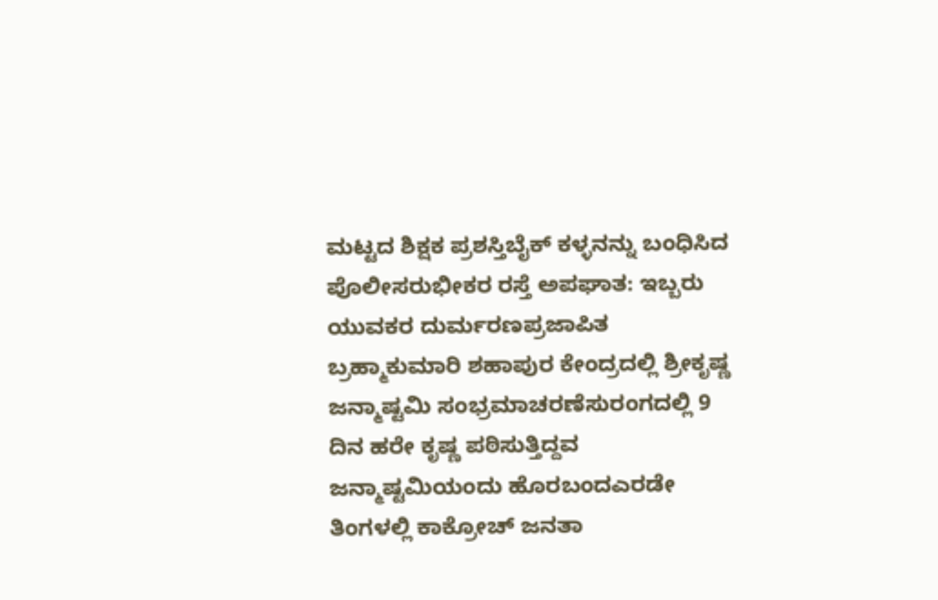ಮಟ್ಟದ ಶಿಕ್ಷಕ ಪ್ರಶಸ್ತಿಬೈಕ್ ಕಳ್ಳನನ್ನು ಬಂಧಿಸಿದ ಪೊಲೀಸರುಭೀಕರ ರಸ್ತೆ ಅಪಘಾತ: ಇಬ್ಬರು ಯುವಕರ ದುರ್ಮರಣಪ್ರಜಾಪಿತ ಬ್ರಹ್ಮಾಕುಮಾರಿ ಶಹಾಪುರ ಕೇಂದ್ರದಲ್ಲಿ ಶ್ರೀಕೃಷ್ಣ ಜನ್ಮಾಷ್ಟಮಿ ಸಂಭ್ರಮಾಚರಣೆಸುರಂಗದಲ್ಲಿ 9 ದಿನ ಹರೇ ಕೃಷ್ಣ ಪಠಿಸುತ್ತಿದ್ದವ ಜನ್ಮಾಷ್ಟಮಿಯಂದು ಹೊರಬಂದಎರಡೇ ತಿಂಗಳಲ್ಲಿ ಕಾಕ್ರೋಚ್ ಜನತಾ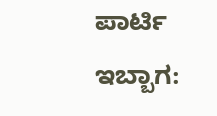ಪಾರ್ಟಿ ಇಬ್ಬಾಗ: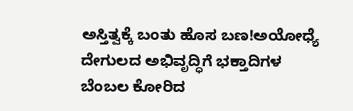ಅಸ್ತಿತ್ವಕ್ಕೆ ಬಂತು ಹೊಸ ಬಣ!ಅಯೋಧ್ಯೆ ದೇಗುಲದ ಅಭಿವೃದ್ಧಿಗೆ ಭಕ್ತಾದಿಗಳ ಬೆಂಬಲ ಕೋರಿದ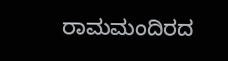ರಾಮಮಂದಿರದ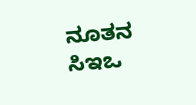ನೂತನ ಸಿಇಒ